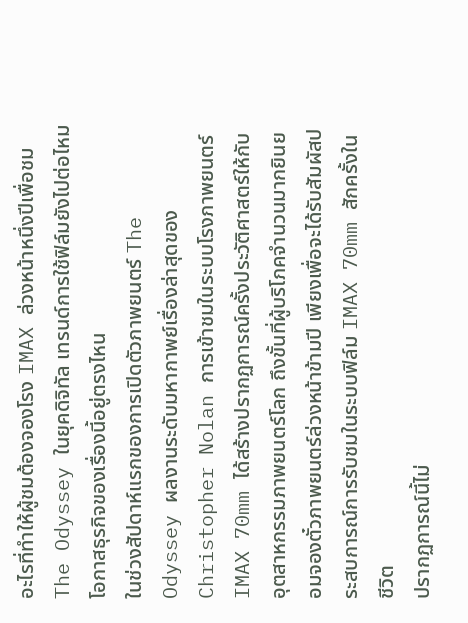อะไรที่ทำให้ผู้ชมต้องจองโรง IMAX ล่วงหน้าหนึ่งปีเพื่อชม The Odyssey ในยุคดิจิทัล เทรนด์การใช้ฟิล์มยังไปต่อไหม โอกาสธุรกิจของเรื่องนี้อยู่ตรงไหน
ในช่วงสัปดาห์แรกของการเปิดตัวภาพยนตร์ The Odyssey ผลงานระดับมหากาพย์เรื่องล่าสุดของ Christopher Nolan การเข้าชมในระบบโรงภาพยนตร์ IMAX 70mm ได้สร้างปรากฏการณ์ครั้งประวัติศาสตร์ให้กับอุตสาหกรรมภาพยนตร์โลก ถึงขั้นที่ผู้บริโภคจำนวนมากยินยอมจองตั๋วภาพยนตร์ล่วงหน้าข้ามปี เพียงเพื่อจะได้รับสัมผัสประสบการณ์การรับชมในระบบฟิล์ม IMAX 70mm สักครั้งในชีวิต
ปรากฏการณ์นี้ไม่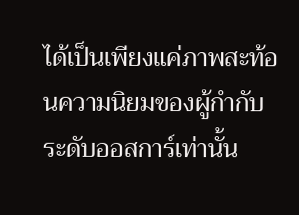ได้เป็นเพียงแค่ภาพสะท้อนความนิยมของผู้กำกับระดับออสการ์เท่านั้น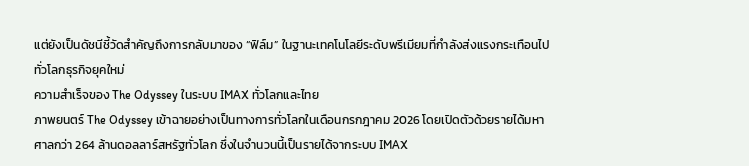แต่ยังเป็นดัชนีชี้วัดสำคัญถึงการกลับมาของ “ฟิล์ม” ในฐานะเทคโนโลยีระดับพรีเมียมที่กำลังส่งแรงกระเทือนไปทั่วโลกธุรกิจยุคใหม่
ความสำเร็จของ The Odyssey ในระบบ IMAX ทั่วโลกและไทย
ภาพยนตร์ The Odyssey เข้าฉายอย่างเป็นทางการทั่วโลกในเดือนกรกฎาคม 2026 โดยเปิดตัวด้วยรายได้มหาศาลกว่า 264 ล้านดอลลาร์สหรัฐทั่วโลก ซึ่งในจำนวนนี้เป็นรายได้จากระบบ IMAX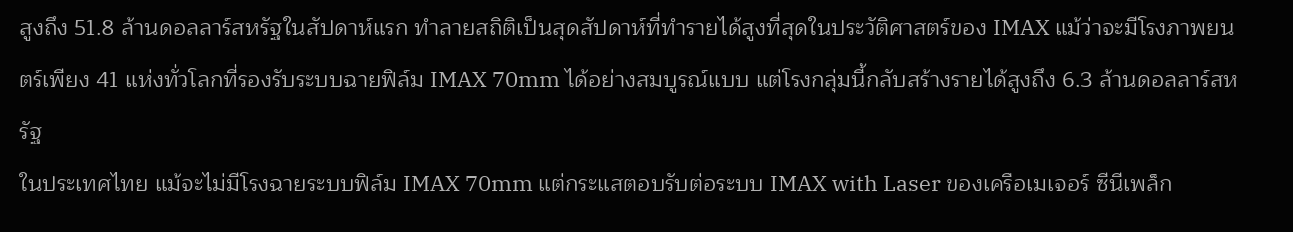สูงถึง 51.8 ล้านดอลลาร์สหรัฐในสัปดาห์แรก ทำลายสถิติเป็นสุดสัปดาห์ที่ทำรายได้สูงที่สุดในประวัติศาสตร์ของ IMAX แม้ว่าจะมีโรงภาพยนตร์เพียง 41 แห่งทั่วโลกที่รองรับระบบฉายฟิล์ม IMAX 70mm ได้อย่างสมบูรณ์แบบ แต่โรงกลุ่มนี้กลับสร้างรายได้สูงถึง 6.3 ล้านดอลลาร์สหรัฐ
ในประเทศไทย แม้จะไม่มีโรงฉายระบบฟิล์ม IMAX 70mm แต่กระแสตอบรับต่อระบบ IMAX with Laser ของเครือเมเจอร์ ซีนีเพล็ก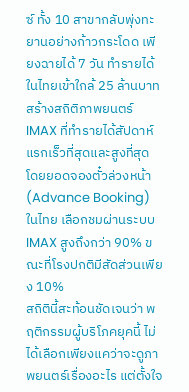ซ์ ทั้ง 10 สาขากลับพุ่งทะยานอย่างก้าวกระโดด เพียงฉายได้ 7 วัน ทำรายได้ในไทยเข้าใกล้ 25 ล้านบาท สร้างสถิติภาพยนตร์ IMAX ที่ทำรายได้สัปดาห์แรกเร็วที่สุดและสูงที่สุด โดยยอดจองตั๋วล่วงหน้า (Advance Booking) ในไทย เลือกชมผ่านระบบ IMAX สูงถึงกว่า 90% ขณะที่โรงปกติมีสัดส่วนเพียง 10%
สถิตินี้สะท้อนชัดเจนว่า พฤติกรรมผู้บริโภคยุคนี้ ไม่ได้เลือกเพียงแคว่าจะดูภาพยนตร์เรื่องอะไร แต่ตั้งใจ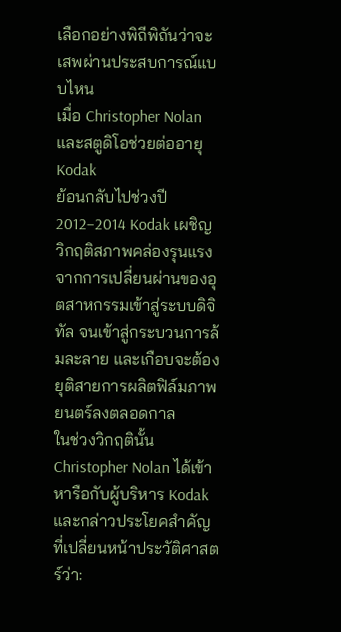เลือกอย่างพิถีพิถันว่าจะเสพผ่านประสบการณ์แบบไหน
เมื่อ Christopher Nolan และสตูดิโอช่วยต่ออายุ Kodak
ย้อนกลับไปช่วงปี 2012–2014 Kodak เผชิญวิกฤติสภาพคล่องรุนแรงจากการเปลี่ยนผ่านของอุตสาหกรรมเข้าสู่ระบบดิจิทัล จนเข้าสู่กระบวนการล้มละลาย และเกือบจะต้องยุติสายการผลิตฟิล์มภาพยนตร์ลงตลอดกาล
ในช่วงวิกฤตินั้น Christopher Nolan ได้เข้าหารือกับผู้บริหาร Kodak และกล่าวประโยคสำคัญที่เปลี่ยนหน้าประวัติศาสตร์ว่า: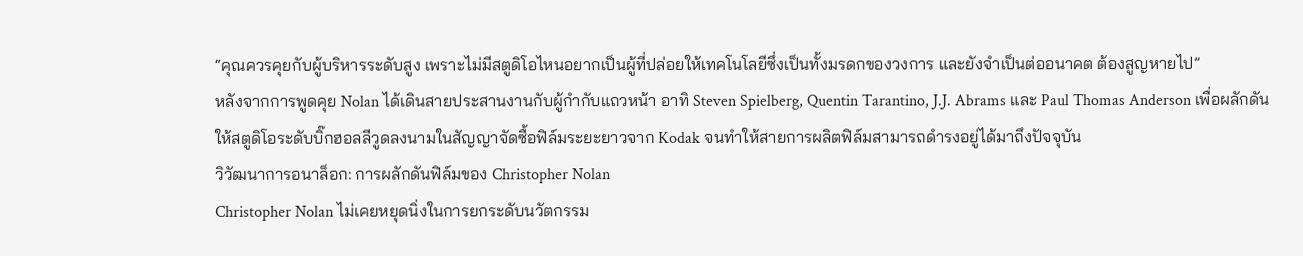“คุณควรคุยกับผู้บริหารระดับสูง เพราะไม่มีสตูดิโอไหนอยากเป็นผู้ที่ปล่อยให้เทคโนโลยีซึ่งเป็นทั้งมรดกของวงการ และยังจำเป็นต่ออนาคต ต้องสูญหายไป”
หลังจากการพูดคุย Nolan ได้เดินสายประสานงานกับผู้กำกับแถวหน้า อาทิ Steven Spielberg, Quentin Tarantino, J.J. Abrams และ Paul Thomas Anderson เพื่อผลักดันให้สตูดิโอระดับบิ๊กฮอลลีวูดลงนามในสัญญาจัดซื้อฟิล์มระยะยาวจาก Kodak จนทำให้สายการผลิตฟิล์มสามารถดำรงอยู่ได้มาถึงปัจจุบัน
วิวัฒนาการอนาล็อก: การผลักดันฟิล์มของ Christopher Nolan
Christopher Nolan ไม่เคยหยุดนิ่งในการยกระดับนวัตกรรม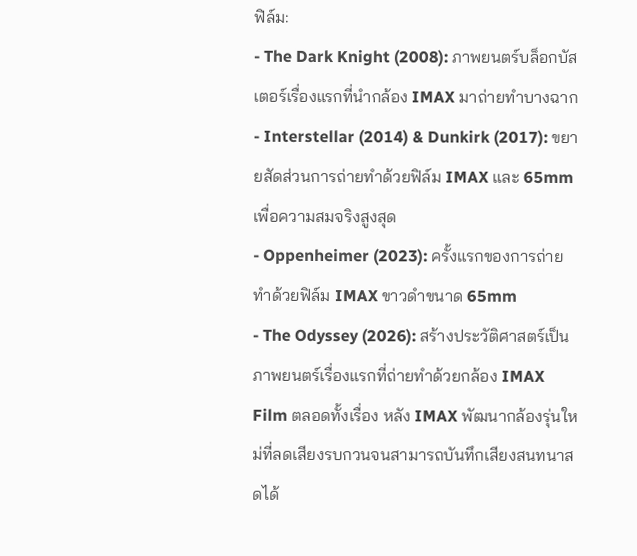ฟิล์ม:
- The Dark Knight (2008): ภาพยนตร์บล็อกบัสเตอร์เรื่องแรกที่นำกล้อง IMAX มาถ่ายทำบางฉาก
- Interstellar (2014) & Dunkirk (2017): ขยายสัดส่วนการถ่ายทำด้วยฟิล์ม IMAX และ 65mm เพื่อความสมจริงสูงสุด
- Oppenheimer (2023): ครั้งแรกของการถ่ายทำด้วยฟิล์ม IMAX ขาวดำขนาด 65mm
- The Odyssey (2026): สร้างประวัติศาสตร์เป็นภาพยนตร์เรื่องแรกที่ถ่ายทำด้วยกล้อง IMAX Film ตลอดทั้งเรื่อง หลัง IMAX พัฒนากล้องรุ่นใหม่ที่ลดเสียงรบกวนจนสามารถบันทึกเสียงสนทนาสดได้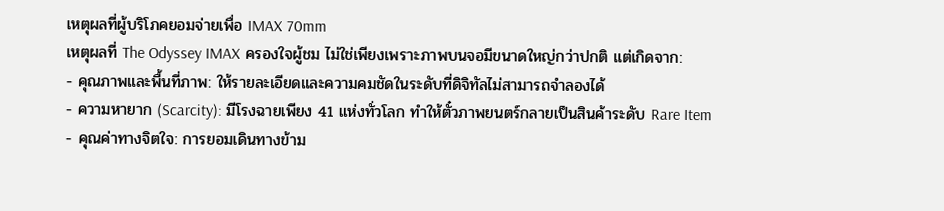เหตุผลที่ผู้บริโภคยอมจ่ายเพื่อ IMAX 70mm
เหตุผลที่ The Odyssey IMAX ครองใจผู้ชม ไม่ใช่เพียงเพราะภาพบนจอมีขนาดใหญ่กว่าปกติ แต่เกิดจาก:
- คุณภาพและพื้นที่ภาพ: ให้รายละเอียดและความคมชัดในระดับที่ดิจิทัลไม่สามารถจำลองได้
- ความหายาก (Scarcity): มีโรงฉายเพียง 41 แห่งทั่วโลก ทำให้ตั๋วภาพยนตร์กลายเป็นสินค้าระดับ Rare Item
- คุณค่าทางจิตใจ: การยอมเดินทางข้าม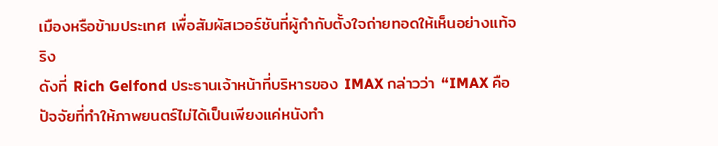เมืองหรือข้ามประเทศ เพื่อสัมผัสเวอร์ชันที่ผู้กำกับตั้งใจถ่ายทอดให้เห็นอย่างแท้จริง
ดังที่ Rich Gelfond ประธานเจ้าหน้าที่บริหารของ IMAX กล่าวว่า “IMAX คือปัจจัยที่ทำให้ภาพยนตร์ไม่ได้เป็นเพียงแค่หนังทำ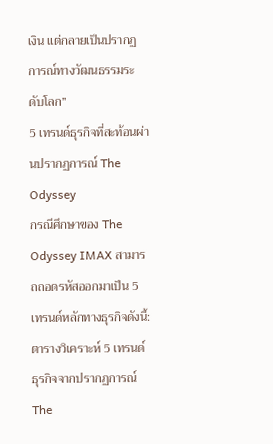เงิน แต่กลายเป็นปรากฏการณ์ทางวัฒนธรรมระดับโลก”
5 เทรนด์ธุรกิจที่สะท้อนผ่านปรากฏการณ์ The Odyssey
กรณีศึกษาของ The Odyssey IMAX สามารถถอดรหัสออกมาเป็น 5 เทรนด์หลักทางธุรกิจดังนี้:
ตารางวิเคราะห์ 5 เทรนด์ธุรกิจจากปรากฏการณ์ The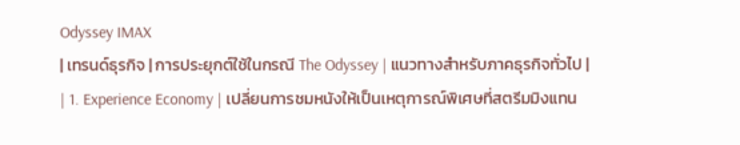Odyssey IMAX
| เทรนด์ธุรกิจ | การประยุกต์ใช้ในกรณี The Odyssey | แนวทางสำหรับภาคธุรกิจทั่วไป |
| 1. Experience Economy | เปลี่ยนการชมหนังให้เป็นเหตุการณ์พิเศษที่สตรีมมิงแทน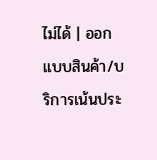ไม่ได้ | ออกแบบสินค้า/บริการเน้นประ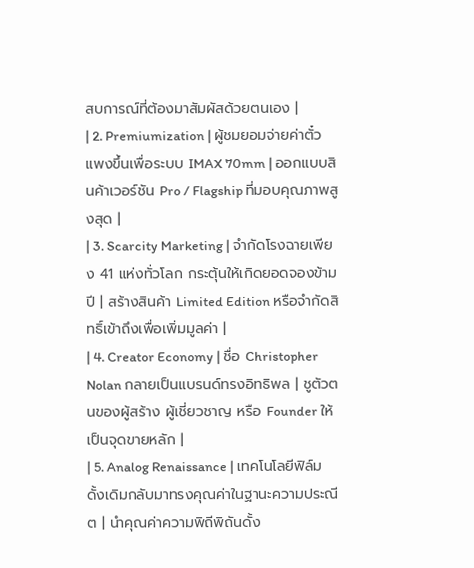สบการณ์ที่ต้องมาสัมผัสด้วยตนเอง |
| 2. Premiumization | ผู้ชมยอมจ่ายค่าตั๋วแพงขึ้นเพื่อระบบ IMAX 70mm | ออกแบบสินค้าเวอร์ชัน Pro / Flagship ที่มอบคุณภาพสูงสุด |
| 3. Scarcity Marketing | จำกัดโรงฉายเพียง 41 แห่งทั่วโลก กระตุ้นให้เกิดยอดจองข้ามปี | สร้างสินค้า Limited Edition หรือจำกัดสิทธิ์เข้าถึงเพื่อเพิ่มมูลค่า |
| 4. Creator Economy | ชื่อ Christopher Nolan กลายเป็นแบรนด์ทรงอิทธิพล | ชูตัวตนของผู้สร้าง ผู้เชี่ยวชาญ หรือ Founder ให้เป็นจุดขายหลัก |
| 5. Analog Renaissance | เทคโนโลยีฟิล์มดั้งเดิมกลับมาทรงคุณค่าในฐานะความประณีต | นำคุณค่าความพิถีพิถันดั้ง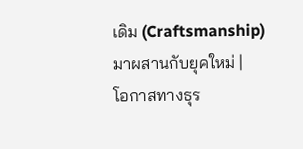เดิม (Craftsmanship) มาผสานกับยุคใหม่ |
โอกาสทางธุร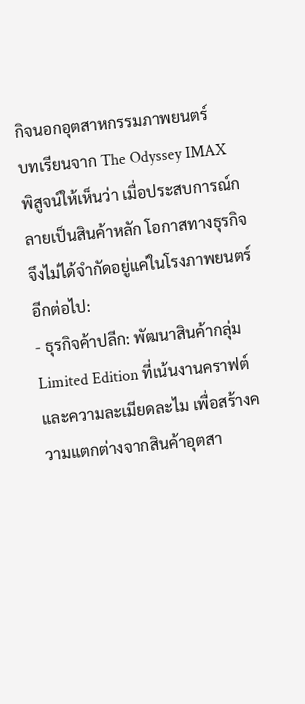กิจนอกอุตสาหกรรมภาพยนตร์
บทเรียนจาก The Odyssey IMAX พิสูจน์ให้เห็นว่า เมื่อประสบการณ์กลายเป็นสินค้าหลัก โอกาสทางธุรกิจจึงไม่ได้จำกัดอยู่แค่ในโรงภาพยนตร์อีกต่อไป:
- ธุรกิจค้าปลีก: พัฒนาสินค้ากลุ่ม Limited Edition ที่เน้นงานคราฟต์และความละเมียดละไม เพื่อสร้างความแตกต่างจากสินค้าอุตสา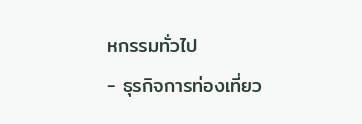หกรรมทั่วไป
- ธุรกิจการท่องเที่ยว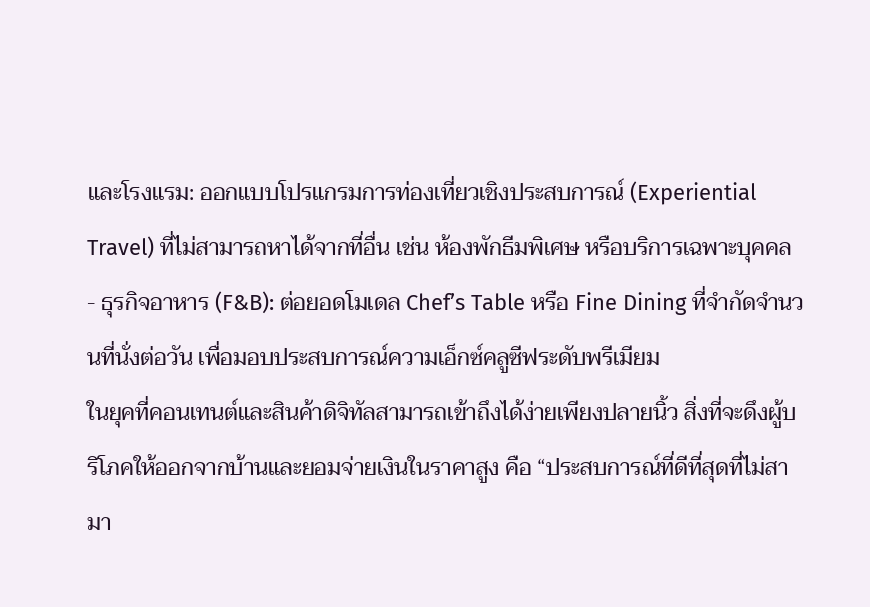และโรงแรม: ออกแบบโปรแกรมการท่องเที่ยวเชิงประสบการณ์ (Experiential Travel) ที่ไม่สามารถหาได้จากที่อื่น เช่น ห้องพักธีมพิเศษ หรือบริการเฉพาะบุคคล
- ธุรกิจอาหาร (F&B): ต่อยอดโมเดล Chef’s Table หรือ Fine Dining ที่จำกัดจำนวนที่นั่งต่อวัน เพื่อมอบประสบการณ์ความเอ็กซ์คลูซีฟระดับพรีเมียม
ในยุคที่คอนเทนต์และสินค้าดิจิทัลสามารถเข้าถึงได้ง่ายเพียงปลายนิ้ว สิ่งที่จะดึงผู้บริโภคให้ออกจากบ้านและยอมจ่ายเงินในราคาสูง คือ “ประสบการณ์ที่ดีที่สุดที่ไม่สามา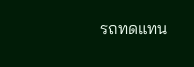รถทดแทน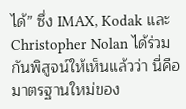ได้” ซึ่ง IMAX, Kodak และ Christopher Nolan ได้ร่วมกันพิสูจน์ให้เห็นแล้วว่า นี่คือมาตรฐานใหม่ของ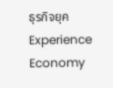ธุรกิจยุค Experience Economy